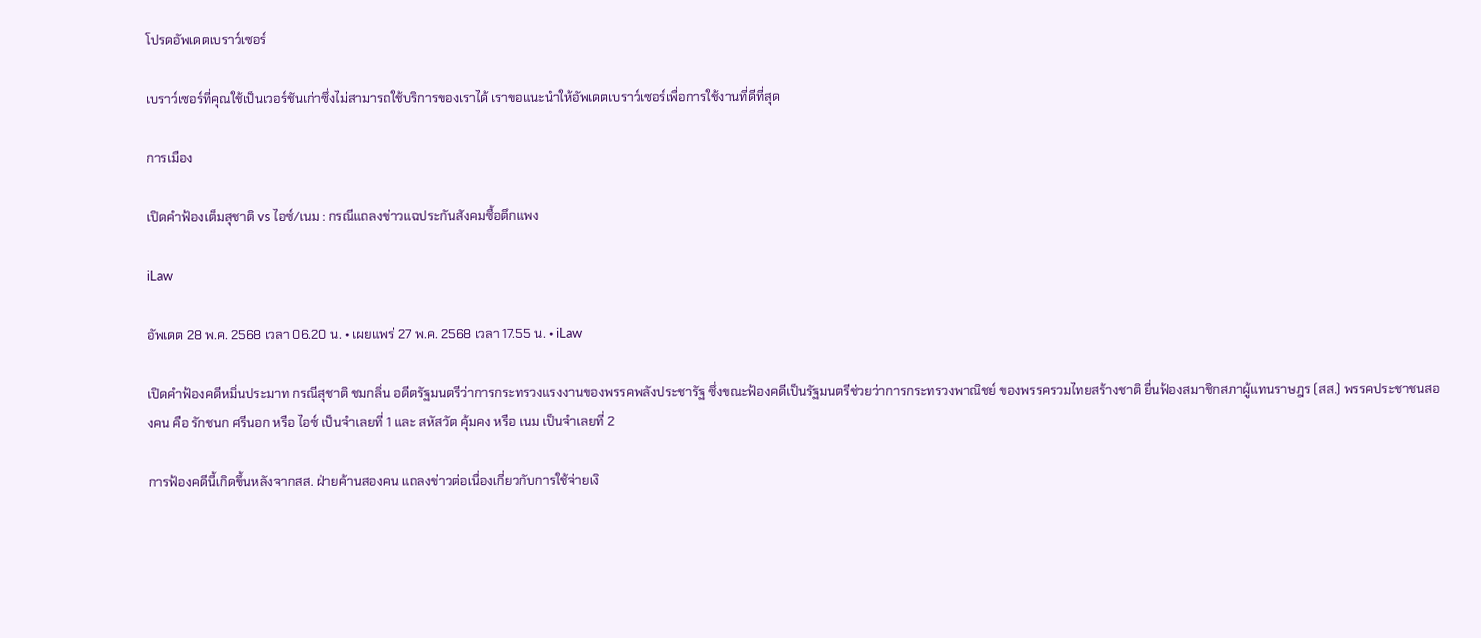โปรดอัพเดตเบราว์เซอร์

เบราว์เซอร์ที่คุณใช้เป็นเวอร์ชันเก่าซึ่งไม่สามารถใช้บริการของเราได้ เราขอแนะนำให้อัพเดตเบราว์เซอร์เพื่อการใช้งานที่ดีที่สุด

การเมือง

เปิดคำฟ้องเต็มสุชาติ vs ไอซ์/เนม : กรณีแถลงข่าวแฉประกันสังคมซื้อตึกแพง

iLaw

อัพเดต 28 พ.ค. 2568 เวลา 06.20 น. • เผยแพร่ 27 พ.ค. 2568 เวลา 17.55 น. • iLaw

เปิดคำฟ้องคดีหมิ่นประมาท กรณีสุชาติ ชมกลิ่น อดีตรัฐมนตรีว่าการกระทรวงแรงงานของพรรคพลังประชารัฐ ซึ่งขณะฟ้องคดีเป็นรัฐมนตรีช่วยว่าการกระทรวงพาณิชย์ ของพรรครวมไทยสร้างชาติ ยื่นฟ้องสมาชิกสภาผู้แทนราษฎร (สส.) พรรคประชาชนสองคน คือ รักชนก ศรีนอก หรือ ไอซ์ เป็นจำเลยที่ 1 และ สหัสวัต คุ้มคง หรือ เนม เป็นจำเลยที่ 2

การฟ้องคดีนี้เกิดขึ้นหลังจากสส. ฝ่ายค้านสองคน แถลงข่าวต่อเนื่องเกี่ยวกับการใช้จ่ายเงิ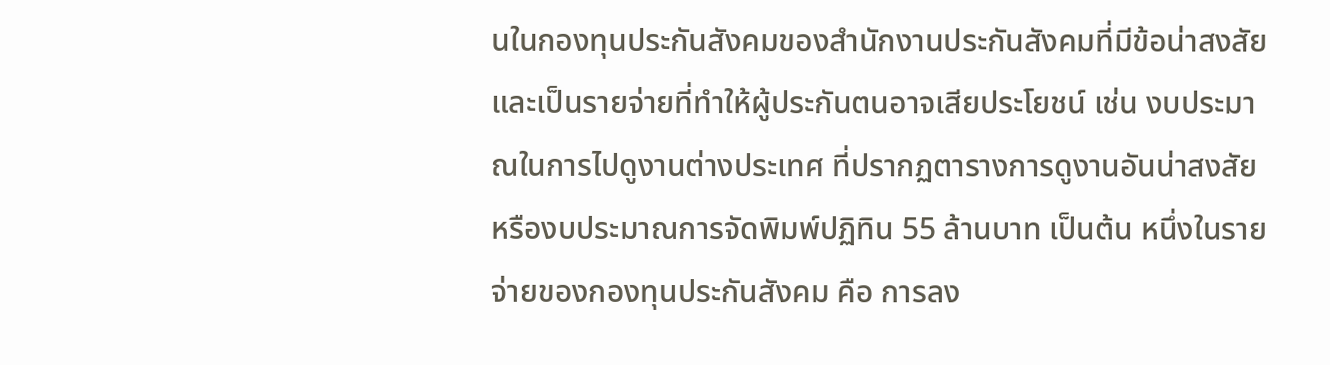นในกองทุนประกันสังคมของสำนักงานประกันสังคมที่มีข้อน่าสงสัย และเป็นรายจ่ายที่ทำให้ผู้ประกันตนอาจเสียประโยชน์ เช่น งบประมาณในการไปดูงานต่างประเทศ ที่ปรากฏตารางการดูงานอันน่าสงสัย หรืองบประมาณการจัดพิมพ์ปฏิทิน 55 ล้านบาท เป็นต้น หนึ่งในรายจ่ายของกองทุนประกันสังคม คือ การลง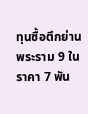ทุนซื้อตึกย่านพระราม 9 ในราคา 7 พัน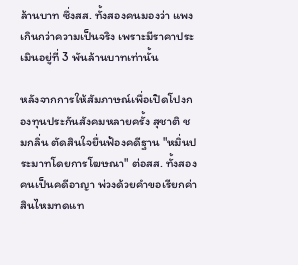ล้านบาท ซึ่งสส. ทั้งสองคนมองว่า แพงเกินกว่าความเป็นจริง เพราะมีราคาประเมินอยู่ที่ 3 พันล้านบาทเท่านั้น

หลังจากการให้สัมภาษณ์เพื่อเปิดโปงกองทุนประกันสังคมหลายครั้ง สุชาติ ชมกลิ่น ตัดสินใจยื่นฟ้องคดีฐาน "หมิ่นประมาทโดยการโฆษณา" ต่อสส. ทั้งสองคนเป็นคดีอาญา พ่วงด้วยคำขอเรียกค่าสินไหมทดแท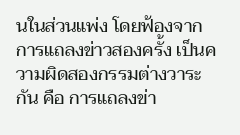นในส่วนแพ่ง โดยฟ้องจากการแถลงข่าวสองครั้ง เป็นความผิดสองกรรมต่างวาระกัน คือ การแถลงข่า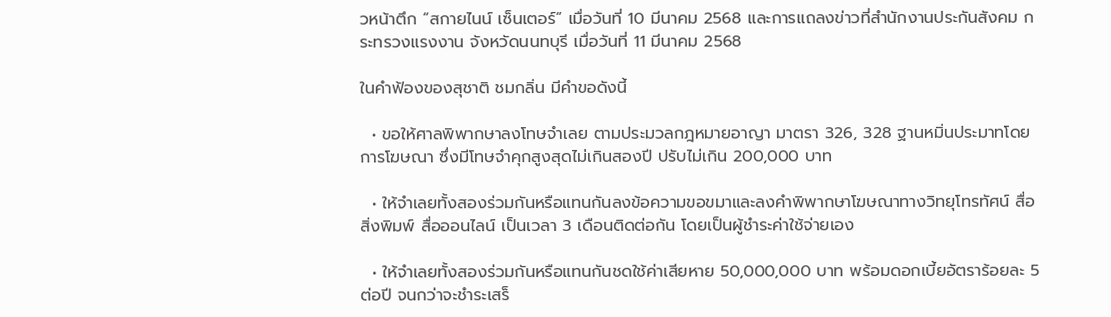วหน้าตึก “สกายไนน์ เซ็นเตอร์” เมื่อวันที่ 10 มีนาคม 2568 และการแถลงข่าวที่สำนักงานประกันสังคม กระทรวงแรงงาน จังหวัดนนทบุรี เมื่อวันที่ 11 มีนาคม 2568

ในคำฟ้องของสุชาติ ชมกลิ่น มีคำขอดังนี้

  • ขอให้ศาลพิพากษาลงโทษจำเลย ตามประมวลกฎหมายอาญา มาตรา 326, 328 ฐานหมิ่นประมาทโดยการโฆษณา ซึ่งมีโทษจำคุกสูงสุดไม่เกินสองปี ปรับไม่เกิน 200,000 บาท

  • ให้จำเลยทั้งสองร่วมกันหรือแทนกันลงข้อความขอขมาและลงคำพิพากษาโฆษณาทางวิทยุโทรทัศน์ สื่อสิ่งพิมพ์ สื่อออนไลน์ เป็นเวลา 3 เดือนติดต่อกัน โดยเป็นผู้ชำระค่าใช้จ่ายเอง

  • ให้จำเลยทั้งสองร่วมกันหรือแทนกันชดใช้ค่าเสียหาย 50,000,000 บาท พร้อมดอกเบี้ยอัตราร้อยละ 5 ต่อปี จนกว่าจะชำระเสร็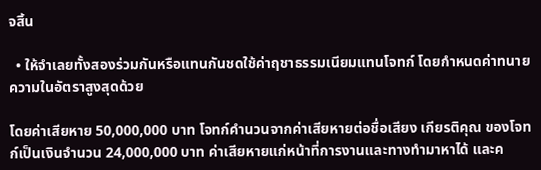จสิ้น

  • ให้จำเลยทั้งสองร่วมกันหรือแทนกันชดใช้ค่าฤชาธรรมเนียมแทนโจทก์ โดยกำหนดค่าทนายความในอัตราสูงสุดด้วย

โดยค่าเสียหาย 50,000,000 บาท โจทก์คำนวนจากค่าเสียหายต่อชื่อเสียง เกียรติคุณ ของโจทก์เป็นเงินจำนวน 24,000,000 บาท ค่าเสียหายแก่หน้าที่การงานและทางทำมาหาได้ และค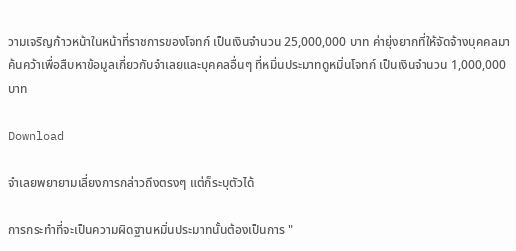วามเจริญก้าวหน้าในหน้าที่ราชการของโจทก์ เป็นเงินจำนวน 25,000,000 บาท ค่ายุ่งยากที่ให้จัดจ้างบุคคลมาค้นคว้าเพื่อสืบหาข้อมูลเกี่ยวกับจำเลยและบุคคลอื่นๆ ที่หมิ่นประมาทดูหมิ่นโจทก์ เป็นเงินจำนวน 1,000,000 บาท

Download

จำเลยพยายามเลี่ยงการกล่าวถึงตรงๆ แต่ก็ระบุตัวได้

การกระทำที่จะเป็นความผิดฐานหมิ่นประมาทนั้นต้องเป็นการ "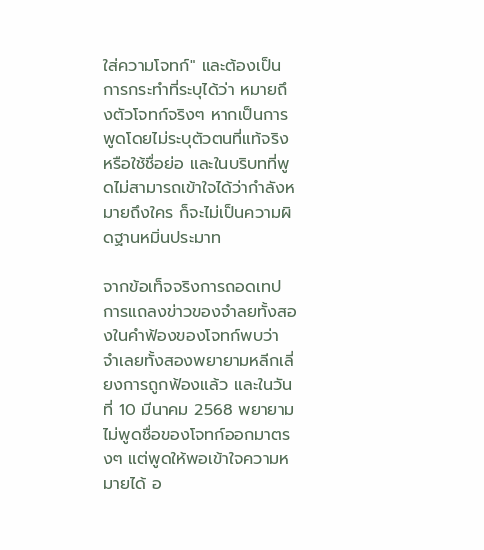ใส่ความโจทก์" และต้องเป็นการกระทำที่ระบุได้ว่า หมายถึงตัวโจทก์จริงๆ หากเป็นการพูดโดยไม่ระบุตัวตนที่แท้จริง หรือใช้ชื่อย่อ และในบริบทที่พูดไม่สามารถเข้าใจได้ว่ากำลังหมายถึงใคร ก็จะไม่เป็นความผิดฐานหมิ่นประมาท

จากข้อเท็จจริงการถอดเทปการแถลงข่าวของจำลยทั้งสองในคำฟ้องของโจทก์พบว่า จำเลยทั้งสองพยายามหลีกเลี่ยงการถูกฟ้องแล้ว และในวันที่ 10 มีนาคม 2568 พยายามไม่พูดชื่อของโจทก์ออกมาตรงๆ แต่พูดให้พอเข้าใจความหมายได้ อ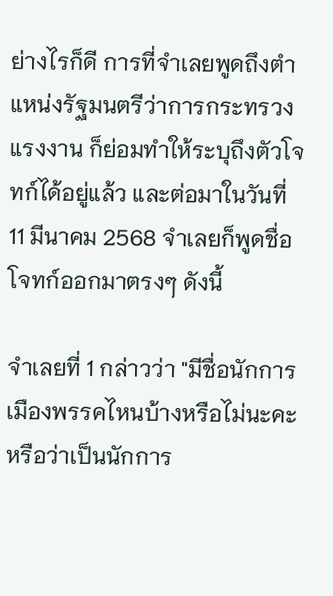ย่างไรก็ดี การที่จำเลยพูดถึงตำแหน่งรัฐมนตรีว่าการกระทรวงแรงงาน ก็ย่อมทำให้ระบุถึงตัวโจทก์ได้อยู่แล้ว และต่อมาในวันที่ 11 มีนาคม 2568 จำเลยก็พูดชื่อโจทก์ออกมาตรงๆ ดังนี้

จำเลยที่ 1 กล่าวว่า "มีชื่อนักการเมืองพรรคไหนบ้างหรือไม่นะคะ หรือว่าเป็นนักการ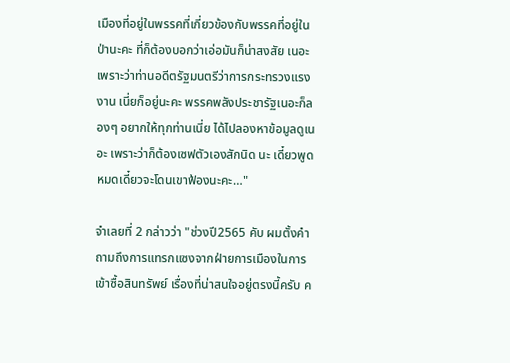เมืองที่อยู่ในพรรคที่เกี่ยวข้องกับพรรคที่อยู่ในป่านะคะ ที่ก็ต้องบอกว่าเอ่อมันก็น่าสงสัย เนอะเพราะว่าท่านอดีตรัฐมนตรีว่าการกระทรวงแรงงาน เนี่ยก็อยู่นะคะ พรรคพลังประชารัฐเนอะก็ลองๆ อยากให้ทุกท่านเนี่ย ได้ไปลองหาข้อมูลดูเนอะ เพราะว่าก็ต้องเซฟตัวเองสักนิด นะ เดี๋ยวพูดหมดเดี๋ยวจะโดนเขาฟ้องนะคะ…"

จำเลยที่ 2 กล่าวว่า "ช่วงปี2565 คับ ผมตั้งคำถามถึงการแทรกแซงจากฝ่ายการเมืองในการเข้าซื้อสินทรัพย์ เรื่องที่น่าสนใจอยู่ตรงนี้ครับ ค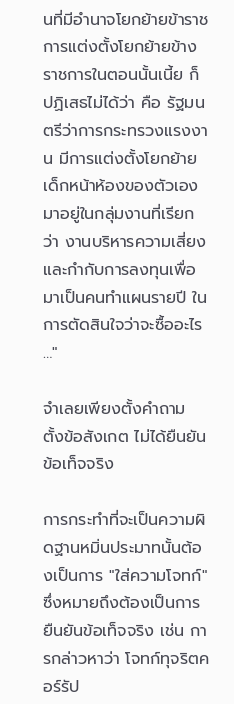นที่มีอำนาจโยกย้ายข้าราชการแต่งตั้งโยกย้ายข้างราชการในตอนนั้นเนี้ย ก็ปฏิเสธไม่ได้ว่า คือ รัฐมนตรีว่าการกระทรวงแรงงาน มีการแต่งตั้งโยกย้ายเด็กหน้าห้องของตัวเองมาอยู่ในกลุ่มงานที่เรียกว่า งานบริหารความเสี่ยงและกำกับการลงทุนเพื่อมาเป็นคนทำแผนรายปี ในการตัดสินใจว่าจะซื้ออะไร …"

จำเลยเพียงตั้งคำถาม ตั้งข้อสังเกต ไม่ได้ยืนยันข้อเท็จจริง

การกระทำที่จะเป็นความผิดฐานหมิ่นประมาทนั้นต้องเป็นการ "ใส่ความโจทก์" ซึ่งหมายถึงต้องเป็นการยืนยันข้อเท็จจริง เช่น การกล่าวหาว่า โจทก์ทุจริตคอร์รัป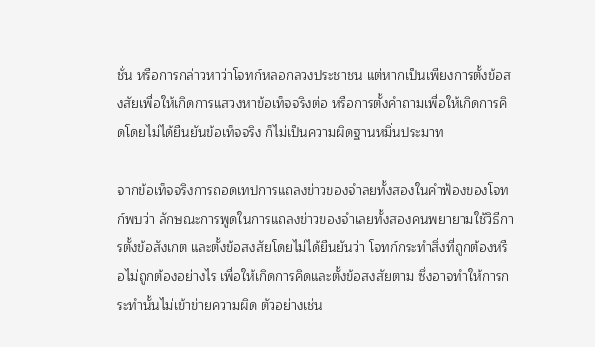ชั่น หรือการกล่าวหาว่าโจทก์หลอกลวงประชาชน แต่หากเป็นเพียงการตั้งข้อสงสัยเพื่อให้เกิดการแสวงหาข้อเท็จจริงต่อ หรือการตั้งคำถามเพื่อให้เกิดการคิดโดยไม่ได้ยืนยันข้อเท็จจริง ก็ไม่เป็นความผิดฐานหมิ่นประมาท

จากข้อเท็จจริงการถอดเทปการแถลงข่าวของจำลยทั้งสองในคำฟ้องของโจทก์พบว่า ลักษณะการพูดในการแถลงข่าวของจำเลยทั้งสองคนพยายามใช้วิธีการตั้งข้อสังเกต และตั้งข้อสงสัยโดยไม่ได้ยืนยันว่า โจทก์กระทำสิ่งที่ถูกต้องหรือไม่ถูกต้องอย่างไร เพื่อให้เกิดการคิดและตั้งข้อสงสัยตาม ซึ่งอาจทำให้การกระทำนั้นไม่เข้าข่ายความผิด ตัวอย่างเช่น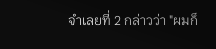จำเลยที่ 2 กล่าวว่า "ผมก็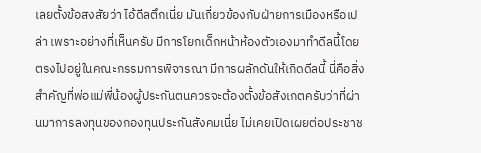เลยตั้งข้อสงสัยว่า ไอ้ดีลตึกเนี่ย มันเกี่ยวข้องกับฝ่ายการเมืองหรือเปล่า เพราะอย่างที่เห็นครับ มีการโยกเด็กหน้าห้องตัวเองมาทำดีลนี้โดยตรงไปอยู่ในคณะกรรมการพิจารณา มีการผลักดันให้เกิดดีลนี้ นี่คือสิ่งสำคัญที่พ่อแม่พี่น้องผู้ประกันตนควรจะต้องตั้งข้อสังเกตครับว่าที่ผ่านมาการลงทุนของกองทุนประกันสังคมเนี่ย ไม่เคยเปิดเผยต่อประชาช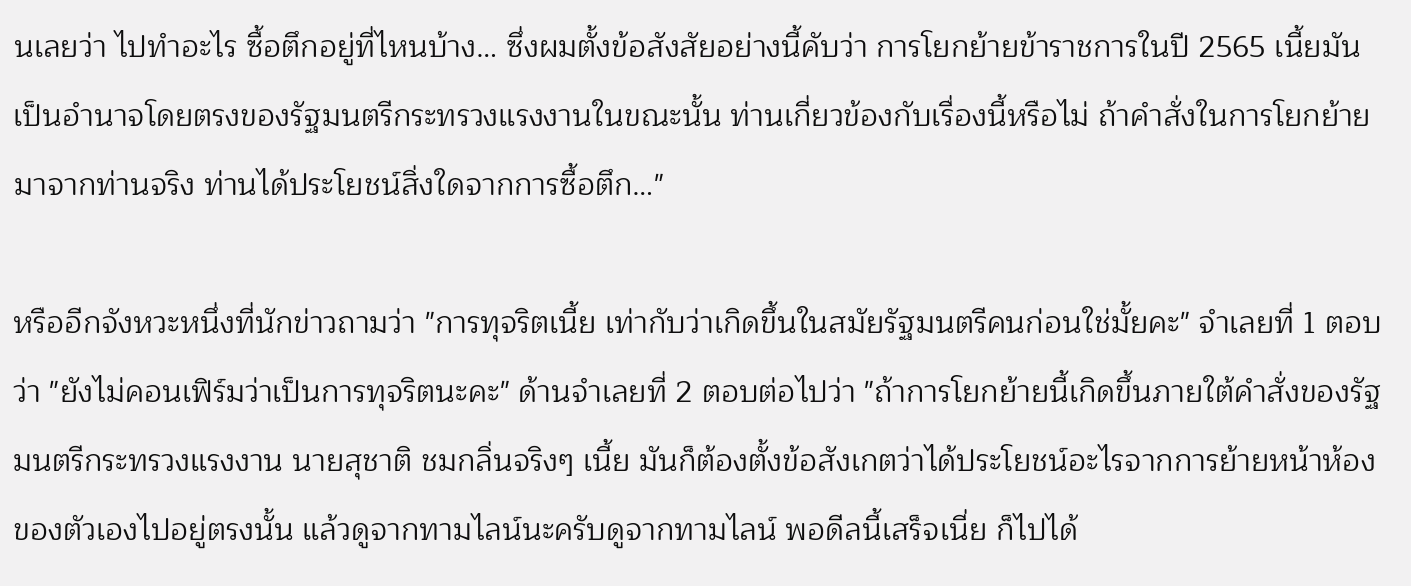นเลยว่า ไปทำอะไร ซื้อตึกอยู่ที่ไหนบ้าง… ซึ่งผมตั้งข้อสังสัยอย่างนี้คับว่า การโยกย้ายข้าราชการในปี 2565 เนี้ยมันเป็นอำนาจโดยตรงของรัฐมนตรีกระทรวงแรงงานในขณะนั้น ท่านเกี่ยวข้องกับเรื่องนี้หรือไม่ ถ้าคำสั่งในการโยกย้ายมาจากท่านจริง ท่านได้ประโยชน์สิ่งใดจากการซื้อตึก…"

หรืออีกจังหวะหนึ่งที่นักข่าวถามว่า "การทุจริตเนี้ย เท่ากับว่าเกิดขึ้นในสมัยรัฐมนตรีคนก่อนใช่มั้ยคะ" จำเลยที่ 1 ตอบว่า "ยังไม่คอนเฟิร์มว่าเป็นการทุจริตนะคะ" ด้านจำเลยที่ 2 ตอบต่อไปว่า "ถ้าการโยกย้ายนี้เกิดขึ้นภายใต้คำสั่งของรัฐมนตรีกระทรวงแรงงาน นายสุชาติ ชมกลิ่นจริงๆ เนี้ย มันก็ต้องตั้งข้อสังเกตว่าได้ประโยชน์อะไรจากการย้ายหน้าห้องของตัวเองไปอยู่ตรงนั้น แล้วดูจากทามไลน์นะครับดูจากทามไลน์ พอดีลนี้เสร็จเนี่ย ก็ไปได้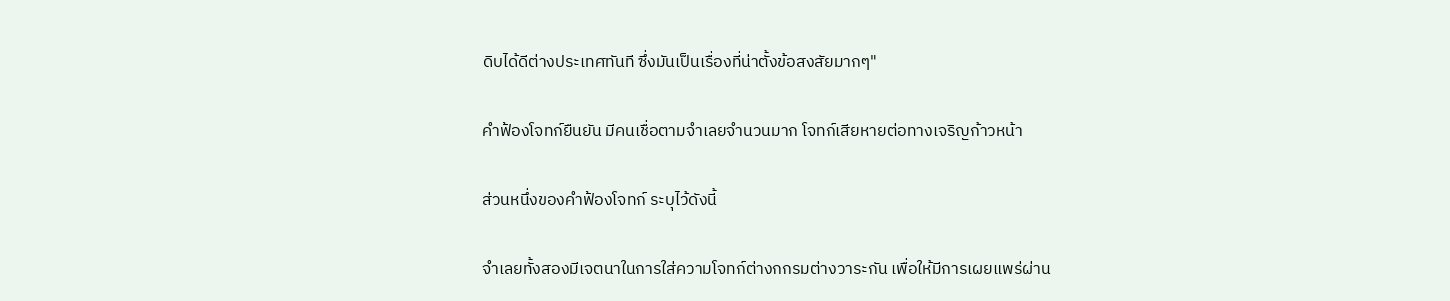ดิบได้ดีต่างประเทศทันที ซึ่งมันเป็นเรื่องที่น่าตั้งข้อสงสัยมากๆ"

คำฟ้องโจทก์ยืนยัน มีคนเชื่อตามจำเลยจำนวนมาก โจทก์เสียหายต่อทางเจริญก้าวหน้า

ส่วนหนึ่งของคำฟ้องโจทก์ ระบุไว้ดังนี้

จำเลยทั้งสองมีเจตนาในการใส่ความโจทก์ต่างกกรมต่างวาระกัน เพื่อให้มีการเผยแพร่ผ่าน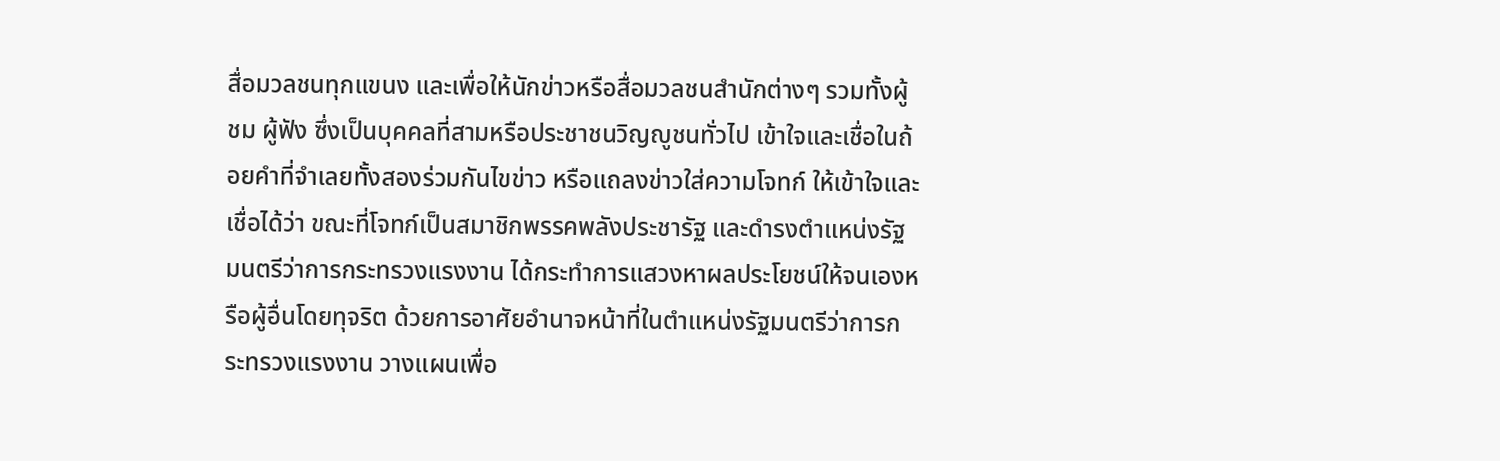สื่อมวลชนทุกแขนง และเพื่อให้นักข่าวหรือสื่อมวลชนสำนักต่างๆ รวมทั้งผู้ชม ผู้ฟัง ซึ่งเป็นบุคคลที่สามหรือประชาชนวิญญูชนทั่วไป เข้าใจและเชื่อในถ้อยคำที่จำเลยทั้งสองร่วมกันไขข่าว หรือแถลงข่าวใส่ความโจทก์ ให้เข้าใจและเชื่อได้ว่า ขณะที่โจทก์เป็นสมาชิกพรรคพลังประชารัฐ และดำรงตำแหน่งรัฐมนตรีว่าการกระทรวงแรงงาน ได้กระทำการแสวงหาผลประโยชน์ให้จนเองหรือผู้อื่นโดยทุจริต ด้วยการอาศัยอำนาจหน้าที่ในตำแหน่งรัฐมนตรีว่าการกระทรวงแรงงาน วางแผนเพื่อ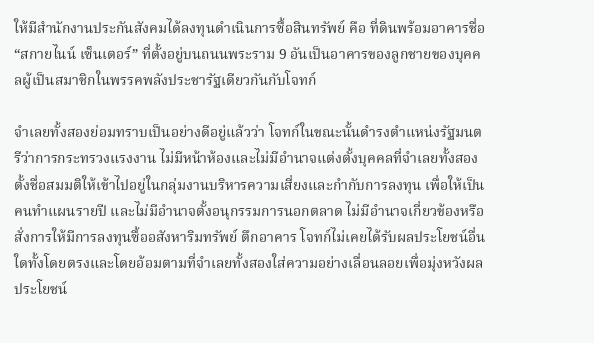ให้มีสำนักงานประกันสังคมได้ลงทุนดำเนินการซื้อสินทรัพย์ คือ ที่ดินพร้อมอาคารชื่อ “สกายไนน์ เซ็นเตอร์” ที่ตั้งอยู่บนถนนพระราม 9 อันเป็นอาคารของลูกชายของบุคคลผู้เป็นสมาชิกในพรรคพลังประชารัฐเดียวกันกับโจทก์

จำเลยทั้งสองย่อมทราบเป็นอย่างดีอยู่แล้วว่า โจทก์ในขณะนั้นดำรงตำแหน่งรัฐมนตรีว่าการกระทรวงแรงงาน ไม่มีหน้าห้องและไม่มีอำนาจแต่งตั้งบุคคลที่จำเลยทั้งสองตั้งชื่อสมมติให้เข้าไปอยู่ในกลุ่มงานบริหารความเสี่ยงและกำกับการลงทุน เพื่อให้เป็นคนทำแผนรายปี และไม่มีอำนาจตั้งอนุกรรมการนอกตลาด ไม่มีอำนาจเกี่ยวข้องหรือสั่งการให้มีการลงทุนซื้ออสังหาริมทรัพย์ ตึกอาคาร โจทก์ไม่เคยได้รับผลประโยชน์อื่นใดทั้งโดยตรงและโดยอ้อมตามที่จำเลยทั้งสองใส่ความอย่างเลื่อนลอยเพื่อมุ่งหวังผลประโยชน์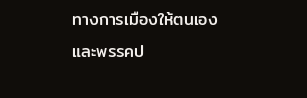ทางการเมืองให้ตนเองและพรรคป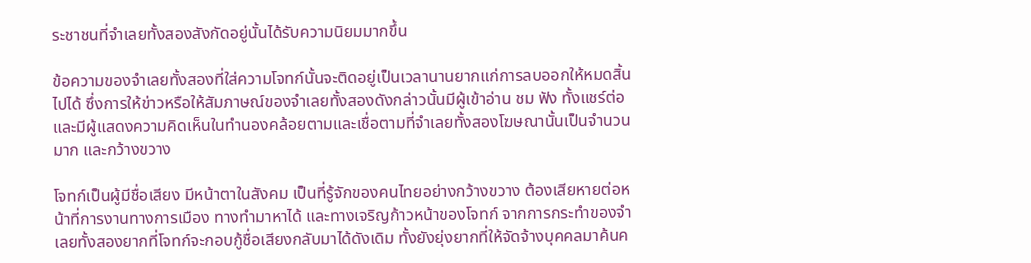ระชาชนที่จำเลยทั้งสองสังกัดอยู่นั้นได้รับความนิยมมากขึ้น

ข้อความของจำเลยทั้งสองที่ใส่ความโจทก์นั้นจะติดอยู่เป็นเวลานานยากแก่การลบออกให้หมดสิ้นไปได้ ซึ่งการให้ข่าวหรือให้สัมภาษณ์ของจำเลยทั้งสองดังกล่าวนั้นมีผู้เข้าอ่าน ชม ฟัง ทั้งแชร์ต่อ และมีผู้แสดงความคิดเห็นในทำนองคล้อยตามและเชื่อตามที่จำเลยทั้งสองโฆษณานั้นเป็นจำนวนมาก และกว้างขวาง

โจทก์เป็นผู้มีชื่อเสียง มีหน้าตาในสังคม เป็นที่รู้จักของคนไทยอย่างกว้างขวาง ต้องเสียหายต่อหน้าที่การงานทางการเมือง ทางทำมาหาได้ และทางเจริญก้าวหน้าของโจทก์ จากการกระทำของจำเลยทั้งสองยากที่โจทก์จะกอบกู้ชื่อเสียงกลับมาได้ดังเดิม ทั้งยังยุ่งยากที่ให้จัดจ้างบุคคลมาค้นค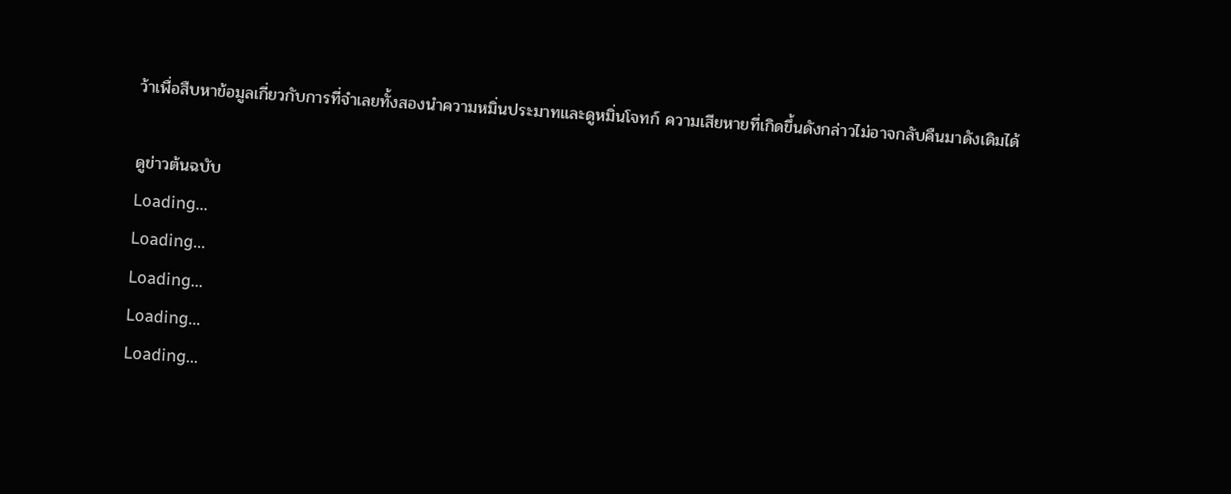ว้าเพื่อสืบหาข้อมูลเกี่ยวกับการที่จำเลยทั้งสองนำความหมิ่นประมาทและดูหมิ่นโจทก์ ความเสียหายที่เกิดขึ้นดังกล่าวไม่อาจกลับคืนมาดังเดิมได้

ดูข่าวต้นฉบับ
Loading...
Loading...
Loading...
Loading...
Loading...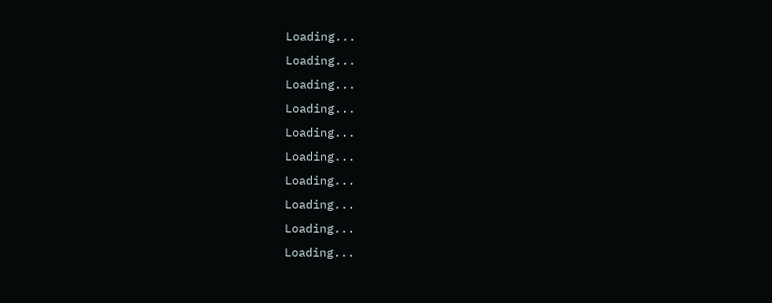Loading...
Loading...
Loading...
Loading...
Loading...
Loading...
Loading...
Loading...
Loading...
Loading...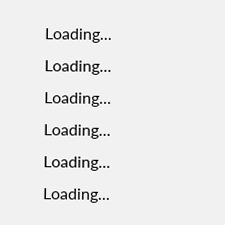Loading...
Loading...
Loading...
Loading...
Loading...
Loading...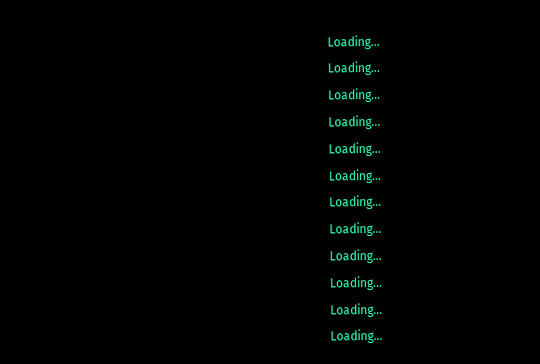Loading...
Loading...
Loading...
Loading...
Loading...
Loading...
Loading...
Loading...
Loading...
Loading...
Loading...
Loading...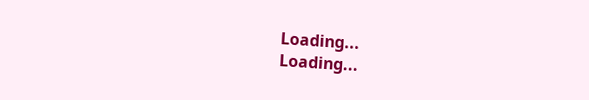Loading...
Loading...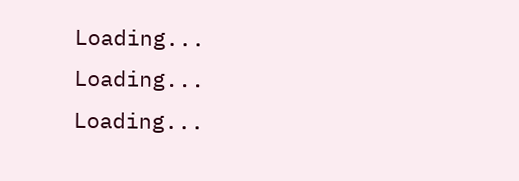Loading...
Loading...
Loading...